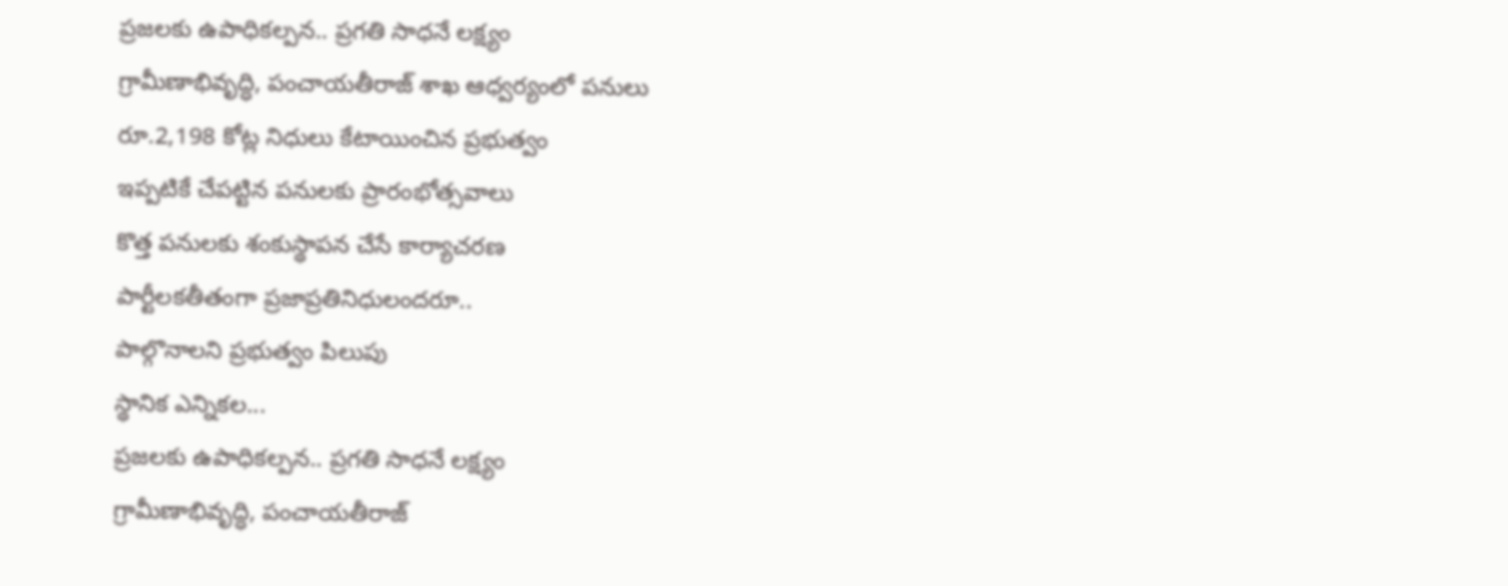ప్రజలకు ఉపాధికల్పన.. ప్రగతి సాధనే లక్ష్యం
గ్రామీణాభివృద్ధి, పంచాయతీరాజ్ శాఖ ఆధ్వర్యంలో పనులు
రూ.2,198 కోట్ల నిధులు కేటాయించిన ప్రభుత్వం
ఇప్పటికే చేపట్టిన పనులకు ప్రారంభోత్సవాలు
కొత్త పనులకు శంకుస్థాపన చేసే కార్యాచరణ
పార్టీలకతీతంగా ప్రజాప్రతినిధులందరూ..
పాల్గొనాలని ప్రభుత్వం పిలుపు
స్థానిక ఎన్నికల...
ప్రజలకు ఉపాధికల్పన.. ప్రగతి సాధనే లక్ష్యం
గ్రామీణాభివృద్ధి, పంచాయతీరాజ్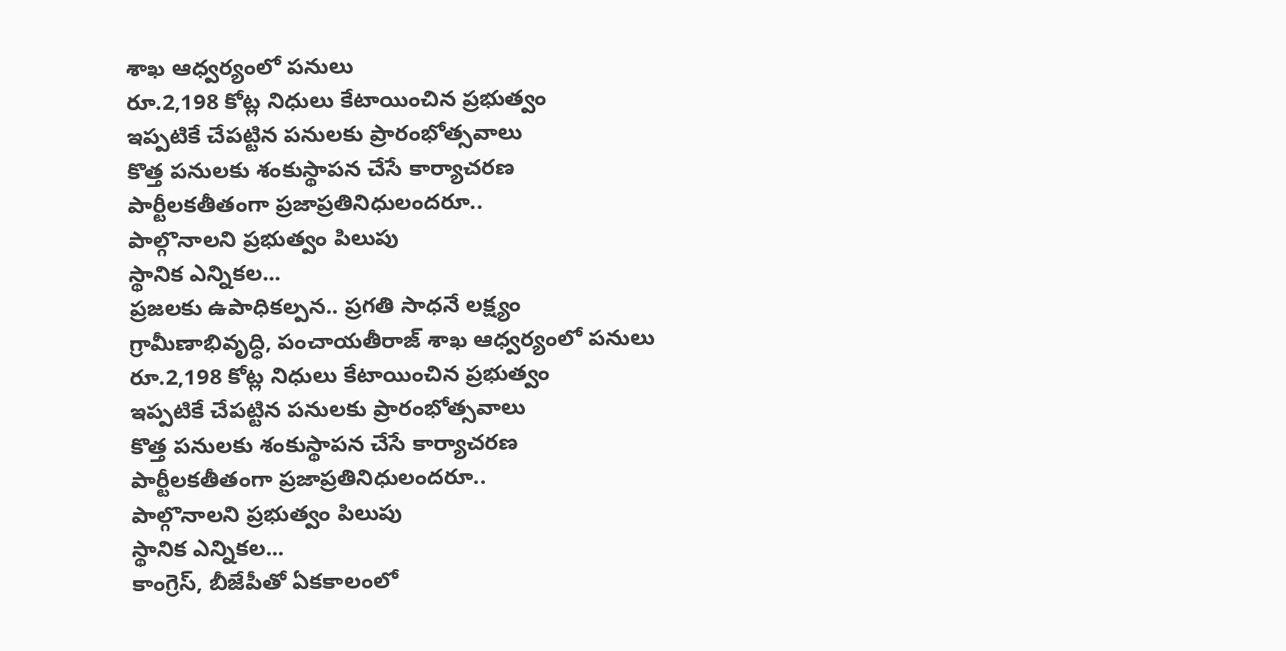శాఖ ఆధ్వర్యంలో పనులు
రూ.2,198 కోట్ల నిధులు కేటాయించిన ప్రభుత్వం
ఇప్పటికే చేపట్టిన పనులకు ప్రారంభోత్సవాలు
కొత్త పనులకు శంకుస్థాపన చేసే కార్యాచరణ
పార్టీలకతీతంగా ప్రజాప్రతినిధులందరూ..
పాల్గొనాలని ప్రభుత్వం పిలుపు
స్థానిక ఎన్నికల...
ప్రజలకు ఉపాధికల్పన.. ప్రగతి సాధనే లక్ష్యం
గ్రామీణాభివృద్ధి, పంచాయతీరాజ్ శాఖ ఆధ్వర్యంలో పనులు
రూ.2,198 కోట్ల నిధులు కేటాయించిన ప్రభుత్వం
ఇప్పటికే చేపట్టిన పనులకు ప్రారంభోత్సవాలు
కొత్త పనులకు శంకుస్థాపన చేసే కార్యాచరణ
పార్టీలకతీతంగా ప్రజాప్రతినిధులందరూ..
పాల్గొనాలని ప్రభుత్వం పిలుపు
స్థానిక ఎన్నికల...
కాంగ్రెస్, బీజేపీతో ఏకకాలంలో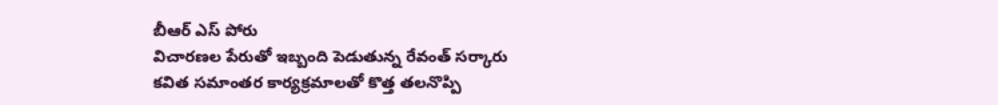బీఆర్ ఎస్ పోరు
విచారణల పేరుతో ఇబ్బంది పెడుతున్న రేవంత్ సర్కారు
కవిత సమాంతర కార్యక్రమాలతో కొత్త తలనొప్పి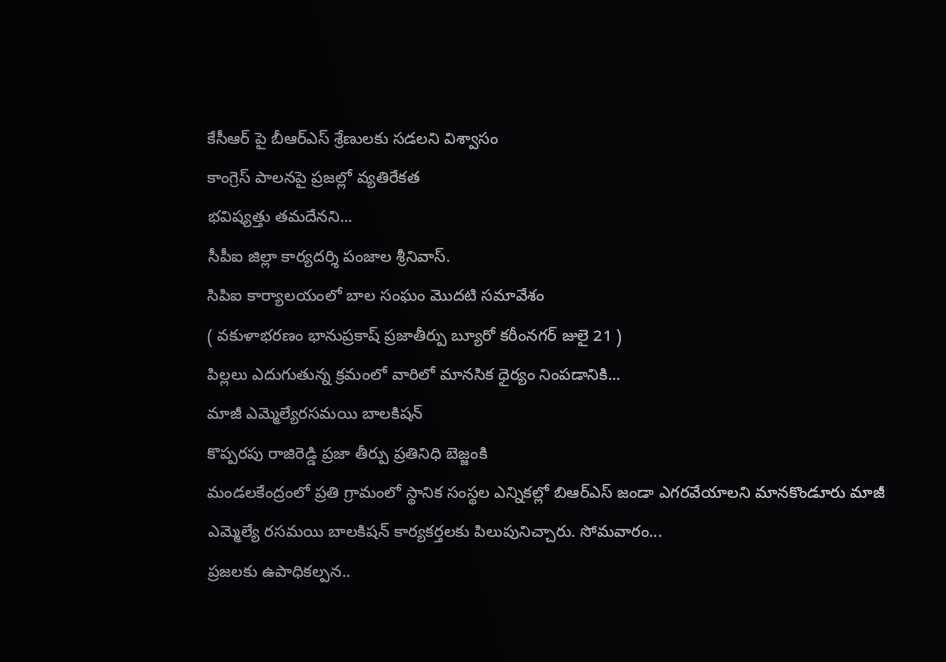కేసీఆర్ పై బీఆర్ఎస్ శ్రేణులకు సడలని విశ్వాసం
కాంగ్రెస్ పాలనపై ప్రజల్లో వ్యతిరేకత
భవిష్యత్తు తమదేనని...
సీపీఐ జిల్లా కార్యదర్శి పంజాల శ్రీనివాస్.
సిపిఐ కార్యాలయంలో బాల సంఘం మొదటి సమావేశం
( వకుళాభరణం భానుప్రకాష్ ప్రజాతీర్పు బ్యూరో కరీంనగర్ జులై 21 )
పిల్లలు ఎదుగుతున్న క్రమంలో వారిలో మానసిక ధైర్యం నింపడానికి...
మాజీ ఎమ్మెల్యేరసమయి బాలకిషన్
కొప్పరపు రాజిరెడ్డి ప్రజా తీర్పు ప్రతినిధి బెజ్జంకి
మండలకేంద్రంలో ప్రతి గ్రామంలో స్థానిక సంస్థల ఎన్నికల్లో బిఆర్ఎస్ జండా ఎగరవేయాలని మానకొండూరు మాజీ ఎమ్మెల్యే రసమయి బాలకిషన్ కార్యకర్తలకు పిలుపునిచ్చారు. సోమవారం...
ప్రజలకు ఉపాధికల్పన..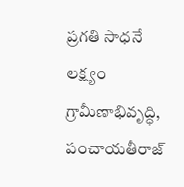ప్రగతి సాధనే లక్ష్యం
గ్రామీణాభివృద్ధి, పంచాయతీరాజ్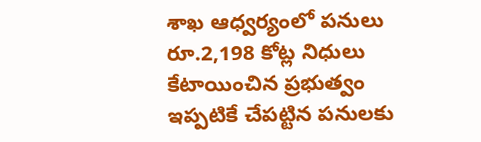శాఖ ఆధ్వర్యంలో పనులు
రూ.2,198 కోట్ల నిధులు కేటాయించిన ప్రభుత్వం
ఇప్పటికే చేపట్టిన పనులకు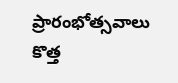ప్రారంభోత్సవాలు
కొత్త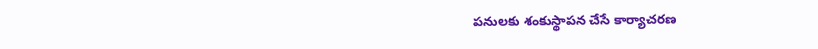పనులకు శంకుస్థాపన చేసే కార్యాచరణ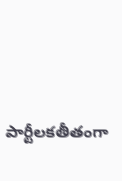పార్టీలకతీతంగా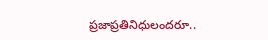ప్రజాప్రతినిధులందరూ..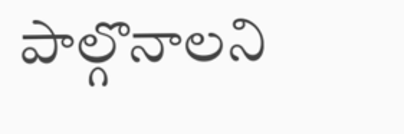పాల్గొనాలని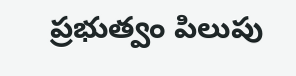ప్రభుత్వం పిలుపు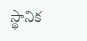స్థానిక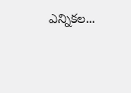ఎన్నికల...